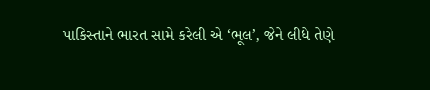પાકિસ્તાને ભારત સામે કરેલી એ ‘ભૂલ’, જેને લીધે તેણે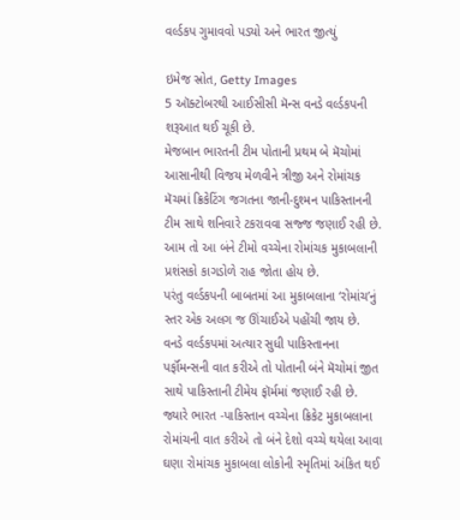વર્લ્ડકપ ગુમાવવો પડ્યો અને ભારત જીત્યું

ઇમેજ સ્રોત, Getty Images
5 ઑક્ટોબરથી આઈસીસી મૅન્સ વનડે વર્લ્ડકપની શરૂઆત થઈ ચૂકી છે.
મેજબાન ભારતની ટીમ પોતાની પ્રથમ બે મૅચોમાં આસાનીથી વિજય મેળવીને ત્રીજી અને રોમાંચક મૅચમાં ક્રિકેટિંગ જગતના જાની-દુશ્મન પાકિસ્તાનની ટીમ સાથે શનિવારે ટકરાવવા સજ્જ જણાઈ રહી છે.
આમ તો આ બંને ટીમો વચ્ચેના રોમાંચક મુકાબલાની પ્રશંસકો કાગડોળે રાહ જોતા હોય છે.
પરંતુ વર્લ્ડકપની બાબતમાં આ મુકાબલાના ‘રોમાંચ’નું સ્તર એક અલગ જ ઊંચાઈએ પહોંચી જાય છે.
વનડે વર્લ્ડકપમાં અત્યાર સુધી પાકિસ્તાનના પર્ફૉમન્સની વાત કરીએ તો પોતાની બંને મૅચોમાં જીત સાથે પાકિસ્તાની ટીમેય ફૉર્મમાં જણાઈ રહી છે.
જ્યારે ભારત -પાકિસ્તાન વચ્ચેના ક્રિકેટ મુકાબલાના રોમાંચની વાત કરીએ તો બંને દેશો વચ્ચે થયેલા આવા ઘણા રોમાંચક મુકાબલા લોકોની સ્મૃતિમાં અંકિત થઈ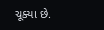ચૂક્યા છે.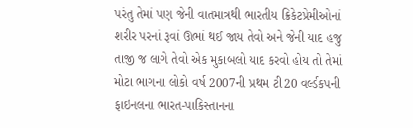પરંતુ તેમાં પણ જેની વાતમાત્રથી ભારતીય ક્રિકેટપ્રેમીઓનાં શરીર પરનાં રૂવાં ઊભાં થઈ જાય તેવો અને જેની યાદ હજુ તાજી જ લાગે તેવો એક મુકાબલો યાદ કરવો હોય તો તેમાં મોટા ભાગના લોકો વર્ષ 2007ની પ્રથમ ટી20 વર્લ્ડકપની ફાઇનલના ભારત-પાકિસ્તાનના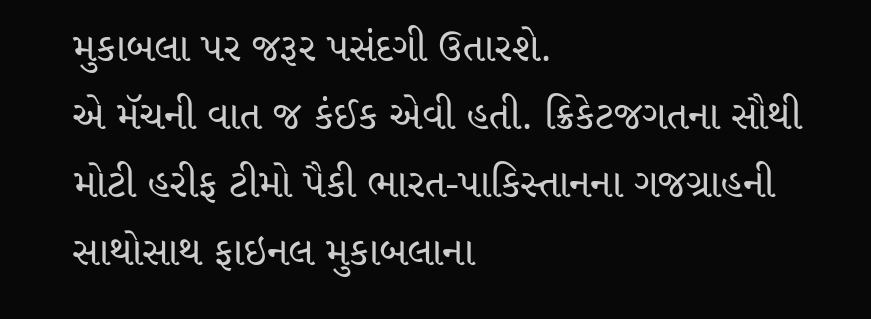મુકાબલા પર જરૂર પસંદગી ઉતારશે.
એ મૅચની વાત જ કંઈક એવી હતી. ક્રિકેટજગતના સૌથી મોટી હરીફ ટીમો પૈકી ભારત-પાકિસ્તાનના ગજગ્રાહની સાથોસાથ ફાઇનલ મુકાબલાના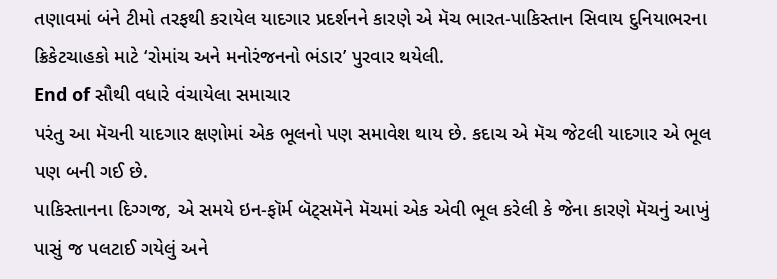તણાવમાં બંને ટીમો તરફથી કરાયેલ યાદગાર પ્રદર્શનને કારણે એ મૅચ ભારત-પાકિસ્તાન સિવાય દુનિયાભરના ક્રિકેટચાહકો માટે ‘રોમાંચ અને મનોરંજનનો ભંડાર’ પુરવાર થયેલી.
End of સૌથી વધારે વંચાયેલા સમાચાર
પરંતુ આ મૅચની યાદગાર ક્ષણોમાં એક ભૂલનો પણ સમાવેશ થાય છે. કદાચ એ મૅચ જેટલી યાદગાર એ ભૂલ પણ બની ગઈ છે.
પાકિસ્તાનના દિગ્ગજ, એ સમયે ઇન-ફૉર્મ બૅટ્સમૅને મૅચમાં એક એવી ભૂલ કરેલી કે જેના કારણે મૅચનું આખું પાસું જ પલટાઈ ગયેલું અને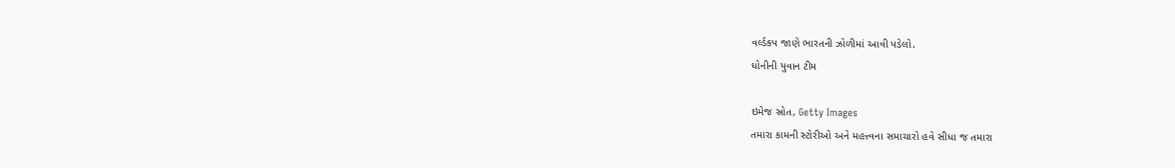વર્લ્ડકપ જાણે ભારતની ઝોળીમાં આવી પડેલો.
ધોનીની યુવાન ટીમ

ઇમેજ સ્રોત, Getty Images
તમારા કામની સ્ટોરીઓ અને મહત્ત્વના સમાચારો હવે સીધા જ તમારા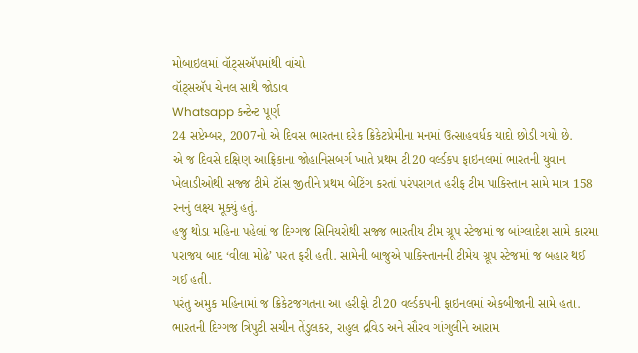મોબાઇલમાં વૉટ્સઍપમાંથી વાંચો
વૉટ્સઍપ ચેનલ સાથે જોડાવ
Whatsapp કન્ટેન્ટ પૂર્ણ
24 સપ્ટેમ્બર, 2007નો એ દિવસ ભારતના દરેક ક્રિકેટપ્રેમીના મનમાં ઉત્સાહવર્ધક યાદો છોડી ગયો છે.
એ જ દિવસે દક્ષિણ આફ્રિકાના જોહાનિસબર્ગ ખાતે પ્રથમ ટી20 વર્લ્ડકપ ફાઇનલમાં ભારતની યુવાન ખેલાડીઓથી સજ્જ ટીમે ટૉસ જીતીને પ્રથમ બેટિંગ કરતાં પરંપરાગત હરીફ ટીમ પાકિસ્તાન સામે માત્ર 158 રનનું લક્ષ્ય મૂક્યું હતું.
હજુ થોડા મહિના પહેલાં જ દિગ્ગજ સિનિયરોથી સજ્જ ભારતીય ટીમ ગ્રૂપ સ્ટેજમાં જ બાંગ્લાદેશ સામે કારમા પરાજય બાદ ‘વીલા મોઢે’ પરત ફરી હતી. સામેની બાજુએ પાકિસ્તાનની ટીમેય ગ્રૂપ સ્ટેજમાં જ બહાર થઈ ગઈ હતી.
પરંતુ અમુક મહિનામાં જ ક્રિકેટજગતના આ હરીફો ટી20 વર્લ્ડકપની ફાઇનલમાં એકબીજાની સામે હતા.
ભારતની દિગ્ગજ ત્રિપુટી સચીન તેંડુલકર, રાહુલ દ્રવિડ અને સૌરવ ગાંગુલીને આરામ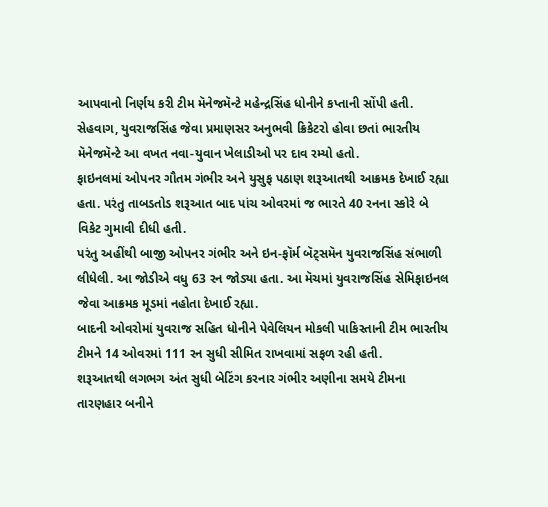આપવાનો નિર્ણય કરી ટીમ મૅનેજમૅન્ટે મહેન્દ્રસિંહ ધોનીને કપ્તાની સોંપી હતી.
સેહવાગ, યુવરાજસિંહ જેવા પ્રમાણસર અનુભવી ક્રિકેટરો હોવા છતાં ભારતીય મૅનેજમૅન્ટે આ વખત નવા-યુવાન ખેલાડીઓ પર દાવ રમ્યો હતો.
ફાઇનલમાં ઓપનર ગૌતમ ગંભીર અને યુસુફ પઠાણ શરૂઆતથી આક્રમક દેખાઈ રહ્યા હતા. પરંતુ તાબડતોડ શરૂઆત બાદ પાંચ ઓવરમાં જ ભારતે 40 રનના સ્કોરે બે વિકેટ ગુમાવી દીધી હતી.
પરંતુ અહીંથી બાજી ઓપનર ગંભીર અને ઇન-ફૉર્મ બૅટ્સમૅન યુવરાજસિંહ સંભાળી લીધેલી. આ જોડીએ વધુ 63 રન જોડ્યા હતા. આ મૅચમાં યુવરાજસિંહ સેમિફાઇનલ જેવા આક્રમક મૂડમાં નહોતા દેખાઈ રહ્યા.
બાદની ઓવરોમાં યુવરાજ સહિત ધોનીને પેવેલિયન મોકલી પાકિસ્તાની ટીમ ભારતીય ટીમને 14 ઓવરમાં 111 રન સુધી સીમિત રાખવામાં સફળ રહી હતી.
શરૂઆતથી લગભગ અંત સુધી બેટિંગ કરનાર ગંભીર અણીના સમયે ટીમના તારણહાર બનીને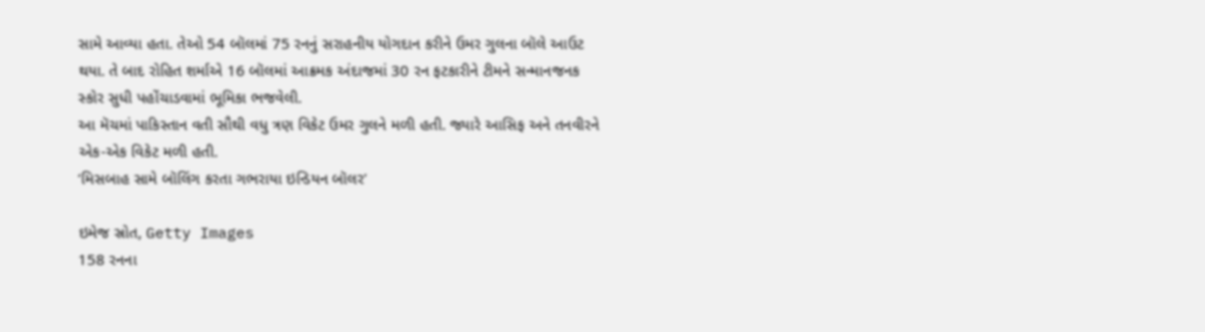સામે આવ્યા હતા. તેઓ 54 બૉલમાં 75 રનનું સરાહનીય યોગદાન કરીને ઉમર ગુલના બૉલે આઉટ થયા. તે બાદ રોહિત શર્માએ 16 બૉલમાં આક્રમક અંદાજમાં 30 રન ફટકારીને ટીમને સન્માનજનક સ્કોર સુધી પહોંચાડવામાં ભૂમિકા ભજવેલી.
આ મૅચમાં પાકિસ્તાન વતી સૌથી વધુ ત્રણ વિકેટ ઉમર ગુલને મળી હતી. જ્યારે આસિફ અને તનવીરને એક-એક વિકેટ મળી હતી.
‘મિસબાહ સામે બૉલિંગ કરતા ગભરાયા ઇન્ડિયન બૉલર’

ઇમેજ સ્રોત, Getty Images
158 રનના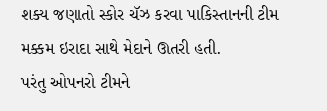શક્ય જણાતો સ્કોર ચૅઝ કરવા પાકિસ્તાનની ટીમ મક્કમ ઇરાદા સાથે મેદાને ઊતરી હતી.
પરંતુ ઓપનરો ટીમને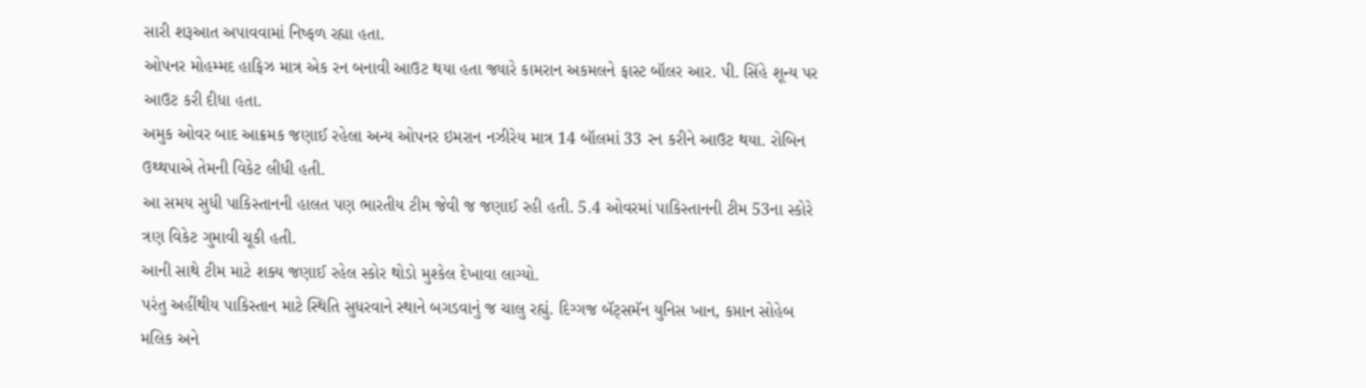સારી શરૂઆત અપાવવામાં નિષ્ફળ રહ્યા હતા.
ઓપનર મોહમ્મદ હાફિઝ માત્ર એક રન બનાવી આઉટ થયા હતા જ્યારે કામરાન અકમલને ફાસ્ટ બૉલર આર. પી. સિંહે શૂન્ય પર આઉટ કરી દીધા હતા.
અમુક ઓવર બાદ આક્રમક જણાઈ રહેલા અન્ય ઓપનર ઇમરાન નઝીરેય માત્ર 14 બૉલમાં 33 રન કરીને આઉટ થયા. રોબિન ઉથ્થપાએ તેમની વિકેટ લીધી હતી.
આ સમય સુધી પાકિસ્તાનની હાલત પણ ભારતીય ટીમ જેવી જ જણાઈ રહી હતી. 5.4 ઓવરમાં પાકિસ્તાનની ટીમ 53ના સ્કોરે ત્રણ વિકેટ ગુમાવી ચૂકી હતી.
આની સાથે ટીમ માટે શક્ય જણાઈ રહેલ સ્કોર થોડો મુશ્કેલ દેખાવા લાગ્યો.
પરંતુ અહીંથીય પાકિસ્તાન માટે સ્થિતિ સુધરવાને સ્થાને બગડવાનું જ ચાલુ રહ્યું. દિગ્ગજ બૅટ્સમૅન યુનિસ ખાન, કપ્તાન સોહેબ મલિક અને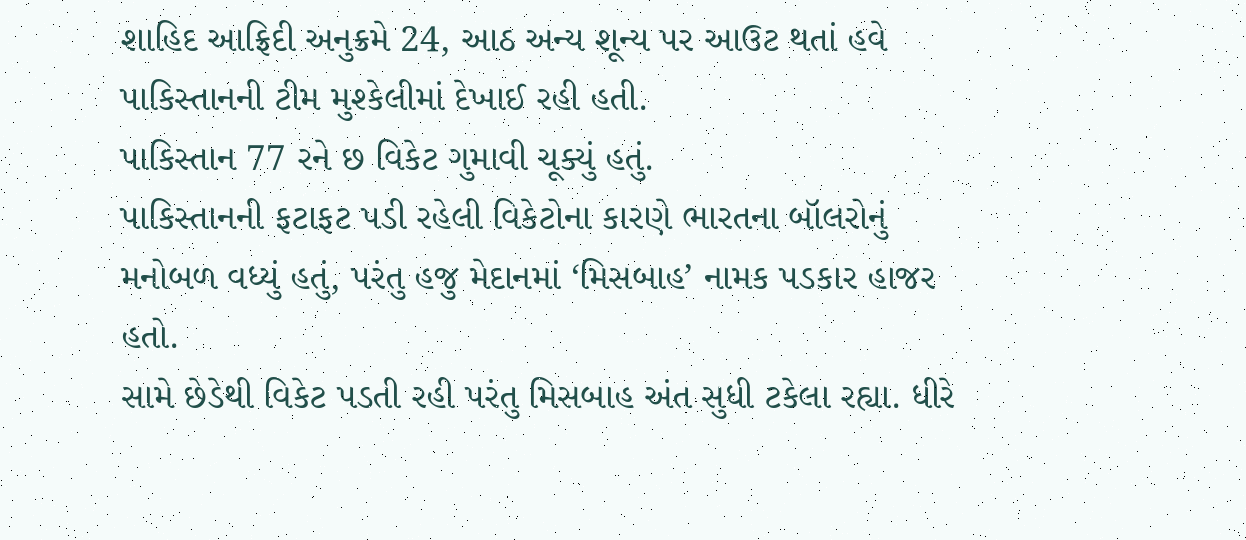શાહિદ આફ્રિદી અનુક્રમે 24, આઠ અન્ય શૂન્ય પર આઉટ થતાં હવે પાકિસ્તાનની ટીમ મુશ્કેલીમાં દેખાઈ રહી હતી.
પાકિસ્તાન 77 રને છ વિકેટ ગુમાવી ચૂક્યું હતું.
પાકિસ્તાનની ફટાફટ પડી રહેલી વિકેટોના કારણે ભારતના બૉલરોનું મનોબળ વધ્યું હતું, પરંતુ હજુ મેદાનમાં ‘મિસબાહ’ નામક પડકાર હાજર હતો.
સામે છેડેથી વિકેટ પડતી રહી પરંતુ મિસબાહ અંત સુધી ટકેલા રહ્યા. ધીરે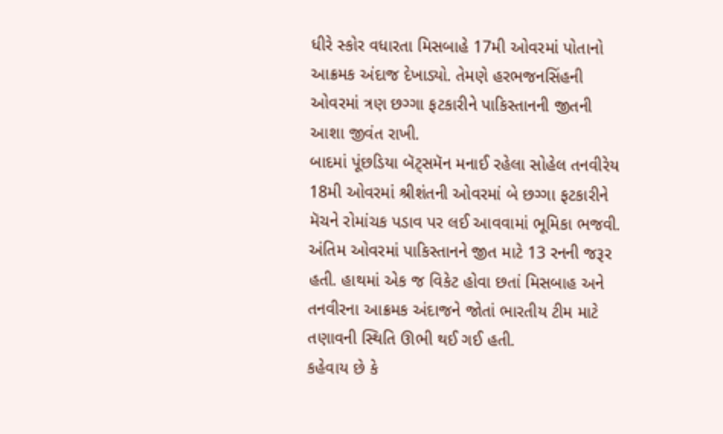ધીરે સ્કોર વધારતા મિસબાહે 17મી ઓવરમાં પોતાનો આક્રમક અંદાજ દેખાડ્યો. તેમણે હરભજનસિંહની ઓવરમાં ત્રણ છગ્ગા ફટકારીને પાકિસ્તાનની જીતની આશા જીવંત રાખી.
બાદમાં પૂંછડિયા બૅટ્સમૅન મનાઈ રહેલા સોહેલ તનવીરેય 18મી ઓવરમાં શ્રીશંતની ઓવરમાં બે છગ્ગા ફટકારીને મૅચને રોમાંચક પડાવ પર લઈ આવવામાં ભૂમિકા ભજવી.
અંતિમ ઓવરમાં પાકિસ્તાનને જીત માટે 13 રનની જરૂર હતી. હાથમાં એક જ વિકેટ હોવા છતાં મિસબાહ અને તનવીરના આક્રમક અંદાજને જોતાં ભારતીય ટીમ માટે તણાવની સ્થિતિ ઊભી થઈ ગઈ હતી.
કહેવાય છે કે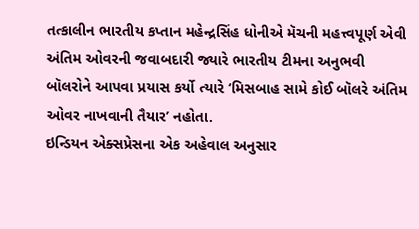તત્કાલીન ભારતીય કપ્તાન મહેન્દ્રસિંહ ધોનીએ મૅચની મહત્ત્વપૂર્ણ એવી અંતિમ ઓવરની જવાબદારી જ્યારે ભારતીય ટીમના અનુભવી બૉલરોને આપવા પ્રયાસ કર્યો ત્યારે ‘મિસબાહ સામે કોઈ બૉલરે અંતિમ ઓવર નાખવાની તૈયાર’ નહોતા.
ઇન્ડિયન એક્સપ્રેસના એક અહેવાલ અનુસાર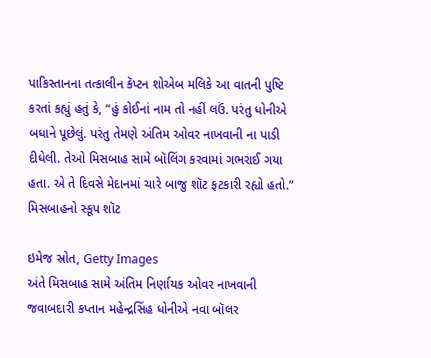પાકિસ્તાનના તત્કાલીન કૅપ્ટન શોએબ મલિકે આ વાતની પુષ્ટિ કરતાં કહ્યું હતું કે, “હું કોઈનાં નામ તો નહીં લઉં. પરંતુ ધોનીએ બધાને પૂછેલું. પરંતુ તેમણે અંતિમ ઓવર નાખવાની ના પાડી દીધેલી. તેઓ મિસબાહ સામે બૉલિંગ કરવામાં ગભરાઈ ગયા હતા. એ તે દિવસે મેદાનમાં ચારે બાજુ શૉટ ફટકારી રહ્યો હતો.”
મિસબાહનો સ્કૂપ શૉટ

ઇમેજ સ્રોત, Getty Images
અંતે મિસબાહ સામે અંતિમ નિર્ણાયક ઓવર નાખવાની જવાબદારી કપ્તાન મહેન્દ્રસિંહ ધોનીએ નવા બૉલર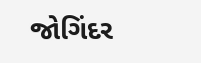જોગિંદર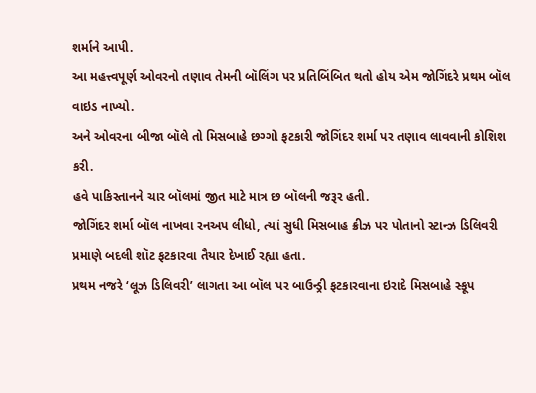શર્માને આપી.
આ મહત્ત્વપૂર્ણ ઓવરનો તણાવ તેમની બૉલિંગ પર પ્રતિબિંબિત થતો હોય એમ જોગિંદરે પ્રથમ બૉલ વાઇડ નાખ્યો.
અને ઓવરના બીજા બૉલે તો મિસબાહે છગ્ગો ફટકારી જોગિંદર શર્મા પર તણાવ લાવવાની કોશિશ કરી.
હવે પાકિસ્તાનને ચાર બૉલમાં જીત માટે માત્ર છ બૉલની જરૂર હતી.
જોગિંદર શર્મા બૉલ નાખવા રનઅપ લીધો, ત્યાં સુધી મિસબાહ ક્રીઝ પર પોતાનો સ્ટાન્ઝ ડિલિવરી પ્રમાણે બદલી શૉટ ફટકારવા તૈયાર દેખાઈ રહ્યા હતા.
પ્રથમ નજરે ‘લૂઝ ડિલિવરી’ લાગતા આ બૉલ પર બાઉન્ડ્રી ફટકારવાના ઇરાદે મિસબાહે સ્કૂપ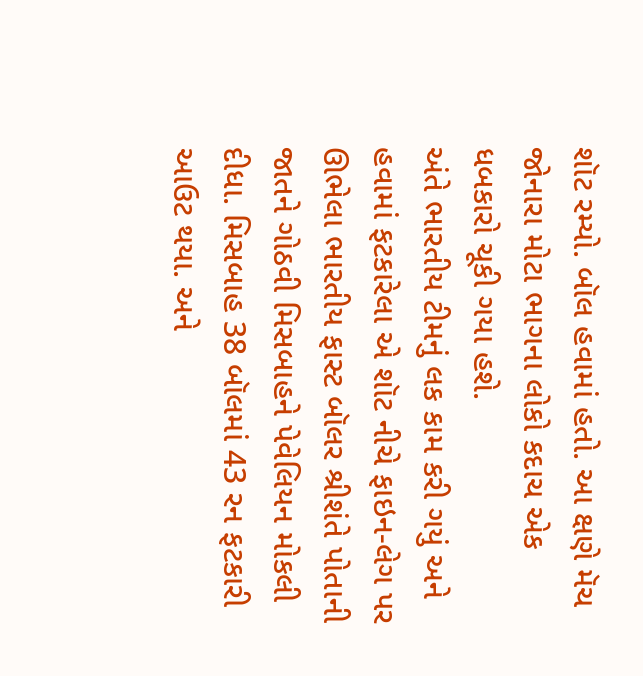શૉટ રમ્યો. બૉલ હવામાં હતો. આ ક્ષણે મૅચ જોનારા મોટા ભાગના લોકો કદાચ એક ધબકારો ચૂકી ગયા હશે.
અંતે ભારતીય ટીમનું લક કામ કરી ગયું અને હવામાં ફટકારેલા એ શૉટ નીચે ફાઇન-લેગ પર ઊભેલા ભારતીય ફાસ્ટ બૉલર શ્રીશંતે પોતાની જાતને ગોઠવી મિસબાહને પેવેલિયન મોકલી દીધા. મિસબાહ 38 બૉલમાં 43 રન ફટકારી આઉટ થયા. અને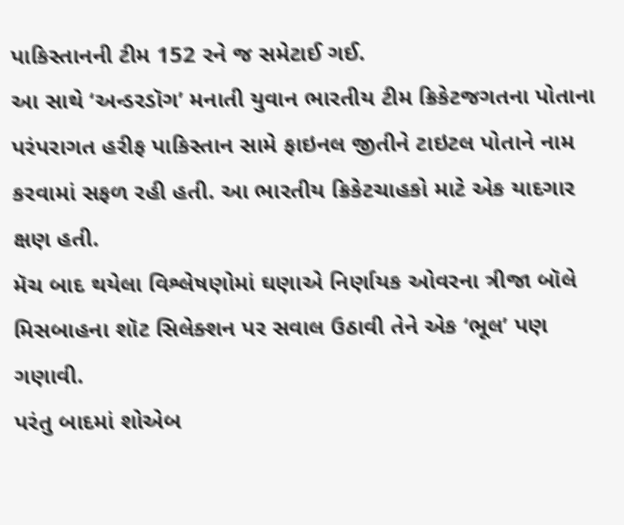પાકિસ્તાનની ટીમ 152 રને જ સમેટાઈ ગઈ.
આ સાથે ‘અન્ડરડૉગ’ મનાતી યુવાન ભારતીય ટીમ ક્રિકેટજગતના પોતાના પરંપરાગત હરીફ પાકિસ્તાન સામે ફાઇનલ જીતીને ટાઇટલ પોતાને નામ કરવામાં સફળ રહી હતી. આ ભારતીય ક્રિકેટચાહકો માટે એક યાદગાર ક્ષણ હતી.
મૅચ બાદ થયેલા વિશ્લેષણોમાં ઘણાએ નિર્ણાયક ઓવરના ત્રીજા બૉલે મિસબાહના શૉટ સિલેક્શન પર સવાલ ઉઠાવી તેને એક ‘ભૂલ’ પણ ગણાવી.
પરંતુ બાદમાં શોએબ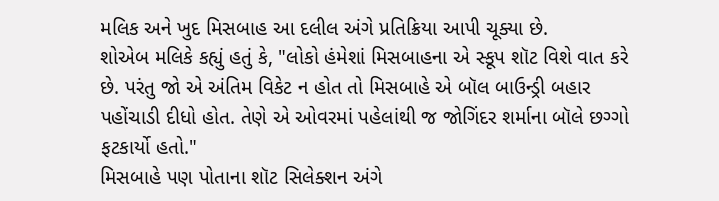મલિક અને ખુદ મિસબાહ આ દલીલ અંગે પ્રતિક્રિયા આપી ચૂક્યા છે.
શોએબ મલિકે કહ્યું હતું કે, "લોકો હંમેશાં મિસબાહના એ સ્કૂપ શૉટ વિશે વાત કરે છે. પરંતુ જો એ અંતિમ વિકેટ ન હોત તો મિસબાહે એ બૉલ બાઉન્ડ્રી બહાર પહોંચાડી દીધો હોત. તેણે એ ઓવરમાં પહેલાંથી જ જોગિંદર શર્માના બૉલે છગ્ગો ફટકાર્યો હતો."
મિસબાહે પણ પોતાના શૉટ સિલેક્શન અંગે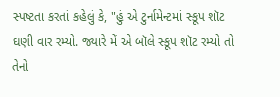સ્પષ્ટતા કરતાં કહેલું કે, "હું એ ટુર્નામેન્ટમાં સ્કૂપ શૉટ ઘણી વાર રમ્યો. જ્યારે મેં એ બૉલે સ્કૂપ શૉટ રમ્યો તો તેનો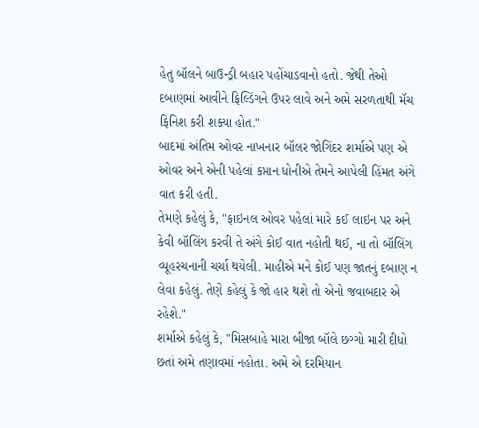હેતુ બૉલને બાઉન્ડ્રી બહાર પહોંચાડવાનો હતો. જેથી તેઓ દબાણમાં આવીને ફિલ્ડિંગને ઉપર લાવે અને અમે સરળતાથી મૅચ ફિનિશ કરી શક્યા હોત."
બાદમાં અંતિમ ઓવર નાખનાર બૉલર જોગિંદર શર્માએ પણ એ ઓવર અને એની પહેલાં કપ્તાન ધોનીએ તેમને આપેલી હિંમત અંગે વાત કરી હતી.
તેમણે કહેલું કે, "ફાઇનલ ઓવર પહેલાં મારે કઈ લાઇન પર અને કેવી બૉલિંગ કરવી તે અંગે કોઈ વાત નહોતી થઈ, ના તો બૉલિંગ વ્યૂહરચનાની ચર્ચા થયેલી. માહીએ મને કોઈ પણ જાતનું દબાણ ન લેવા કહેલું. તેણે કહેલું કે જો હાર થશે તો એનો જવાબદાર એ રહેશે."
શર્માએ કહેલું કે, "મિસબાહે મારા બીજા બૉલે છગ્ગો મારી દીધો છતાં અમે તણાવમાં નહોતા. અમે એ દરમિયાન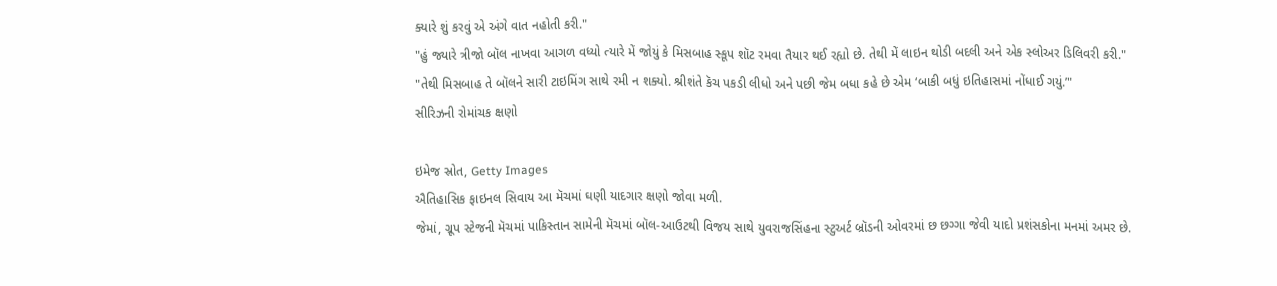ક્યારે શું કરવું એ અંગે વાત નહોતી કરી."
"હું જ્યારે ત્રીજો બૉલ નાખવા આગળ વધ્યો ત્યારે મેં જોયું કે મિસબાહ સ્કૂપ શૉટ રમવા તૈયાર થઈ રહ્યો છે. તેથી મેં લાઇન થોડી બદલી અને એક સ્લોઅર ડિલિવરી કરી."
"તેથી મિસબાહ તે બૉલને સારી ટાઇમિંગ સાથે રમી ન શક્યો. શ્રીશંતે કૅચ પકડી લીધો અને પછી જેમ બધા કહે છે એમ ‘બાકી બધું ઇતિહાસમાં નોંધાઈ ગયું.’"
સીરિઝની રોમાંચક ક્ષણો

ઇમેજ સ્રોત, Getty Images
ઐતિહાસિક ફાઇનલ સિવાય આ મૅચમાં ઘણી યાદગાર ક્ષણો જોવા મળી.
જેમાં, ગ્રૂપ સ્ટેજની મૅચમાં પાકિસ્તાન સામેની મૅચમાં બૉલ-આઉટથી વિજય સાથે યુવરાજસિંહના સ્ટુઅર્ટ બ્રૉડની ઓવરમાં છ છગ્ગા જેવી યાદો પ્રશંસકોના મનમાં અમર છે.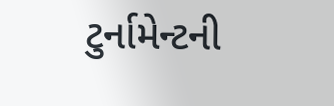ટુર્નામેન્ટની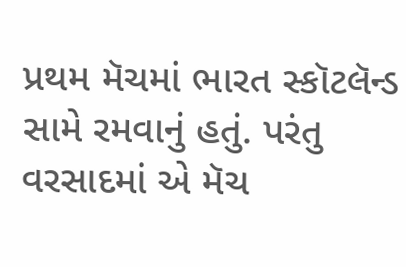પ્રથમ મૅચમાં ભારત સ્કૉટલૅન્ડ સામે રમવાનું હતું. પરંતુ વરસાદમાં એ મૅચ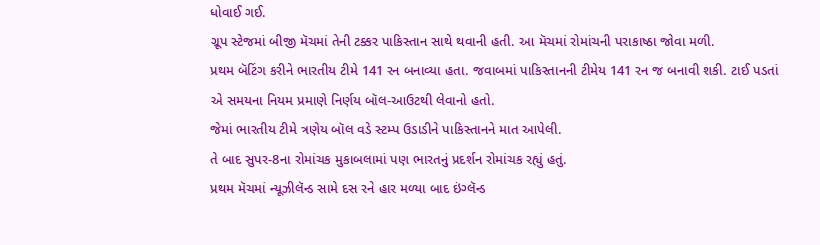ધોવાઈ ગઈ.
ગ્રૂપ સ્ટેજમાં બીજી મૅચમાં તેની ટક્કર પાકિસ્તાન સાથે થવાની હતી. આ મૅચમાં રોમાંચની પરાકાષ્ઠા જોવા મળી.
પ્રથમ બૅટિંગ કરીને ભારતીય ટીમે 141 રન બનાવ્યા હતા. જવાબમાં પાકિસ્તાનની ટીમેય 141 રન જ બનાવી શકી. ટાઈ પડતાં એ સમયના નિયમ પ્રમાણે નિર્ણય બૉલ-આઉટથી લેવાનો હતો.
જેમાં ભારતીય ટીમે ત્રણેય બૉલ વડે સ્ટમ્પ ઉડાડીને પાકિસ્તાનને માત આપેલી.
તે બાદ સુપર-8ના રોમાંચક મુકાબલામાં પણ ભારતનું પ્રદર્શન રોમાંચક રહ્યું હતું.
પ્રથમ મૅચમાં ન્યૂઝીલૅન્ડ સામે દસ રને હાર મળ્યા બાદ ઇંગ્લૅન્ડ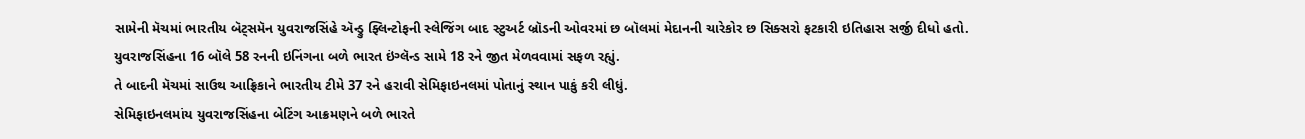સામેની મૅચમાં ભારતીય બૅટ્સમૅન યુવરાજસિંહે ઍન્ડ્રુ ફ્લિન્ટોફની સ્લેજિંગ બાદ સ્ટુઅર્ટ બ્રૉડની ઓવરમાં છ બૉલમાં મેદાનની ચારેકોર છ સિક્સરો ફટકારી ઇતિહાસ સર્જી દીધો હતો.
યુવરાજસિંહના 16 બૉલે 58 રનની ઇનિંગના બળે ભારત ઇંગ્લૅન્ડ સામે 18 રને જીત મેળવવામાં સફળ રહ્યું.
તે બાદની મૅચમાં સાઉથ આફ્રિકાને ભારતીય ટીમે 37 રને હરાવી સેમિફાઇનલમાં પોતાનું સ્થાન પાકું કરી લીધું.
સેમિફાઇનલમાંય યુવરાજસિંહના બેટિંગ આક્રમણને બળે ભારતે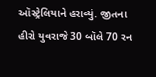ઑસ્ટ્રેલિયાને હરાવ્યું. જીતના હીરો યુવરાજે 30 બૉલે 70 રન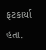ફટકાર્યા હતા.